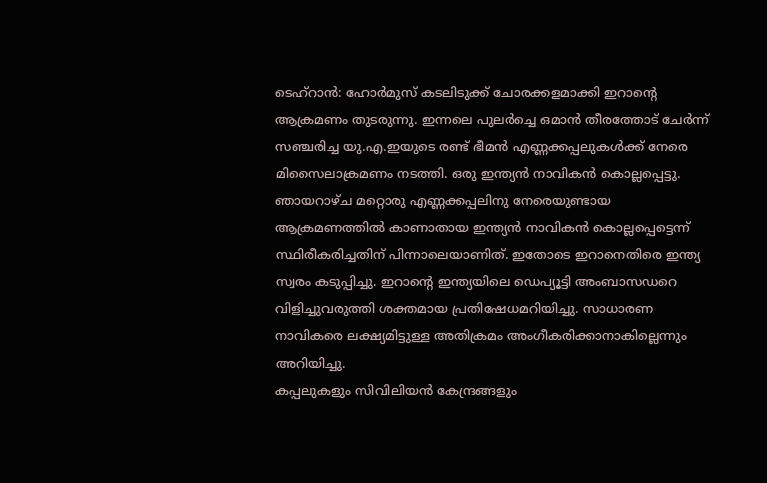ടെഹ്റാൻ: ഹോർമുസ് കടലിടുക്ക് ചോരക്കളമാക്കി ഇറാന്റെ ആക്രമണം തുടരുന്നു. ഇന്നലെ പുലർച്ചെ ഒമാൻ തീരത്തോട് ചേർന്ന് സഞ്ചരിച്ച യു.എ.ഇയുടെ രണ്ട് ഭീമൻ എണ്ണക്കപ്പലുകൾക്ക് നേരെ മിസൈലാക്രമണം നടത്തി. ഒരു ഇന്ത്യൻ നാവികൻ കൊല്ലപ്പെട്ടു.
ഞായറാഴ്ച മറ്റൊരു എണ്ണക്കപ്പലിനു നേരെയുണ്ടായ ആക്രമണത്തിൽ കാണാതായ ഇന്ത്യൻ നാവികൻ കൊല്ലപ്പെട്ടെന്ന് സ്ഥിരീകരിച്ചതിന് പിന്നാലെയാണിത്. ഇതോടെ ഇറാനെതിരെ ഇന്ത്യ സ്വരം കടുപ്പിച്ചു. ഇറാന്റെ ഇന്ത്യയിലെ ഡെപ്യൂട്ടി അംബാസഡറെ വിളിച്ചുവരുത്തി ശക്തമായ പ്രതിഷേധമറിയിച്ചു. സാധാരണ നാവികരെ ലക്ഷ്യമിട്ടുള്ള അതിക്രമം അംഗീകരിക്കാനാകില്ലെന്നും അറിയിച്ചു.
കപ്പലുകളും സിവിലിയൻ കേന്ദ്രങ്ങളും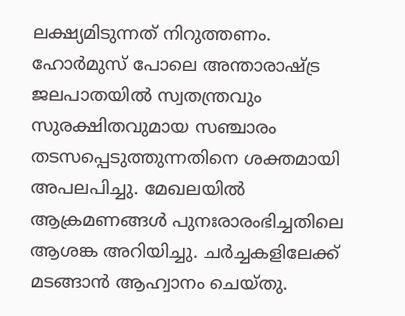ലക്ഷ്യമിടുന്നത് നിറുത്തണം. ഹോർമുസ് പോലെ അന്താരാഷ്ട്ര ജലപാതയിൽ സ്വതന്ത്രവും സുരക്ഷിതവുമായ സഞ്ചാരം തടസപ്പെടുത്തുന്നതിനെ ശക്തമായി അപലപിച്ചു. മേഖലയിൽ ആക്രമണങ്ങൾ പുനഃരാരംഭിച്ചതിലെ ആശങ്ക അറിയിച്ചു. ചർച്ചകളിലേക്ക് മടങ്ങാൻ ആഹ്വാനം ചെയ്തു.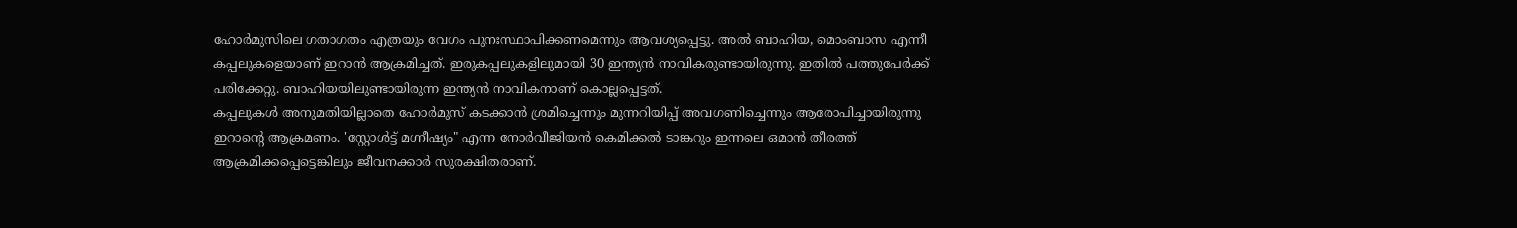ഹോർമുസിലെ ഗതാഗതം എത്രയും വേഗം പുനഃസ്ഥാപിക്കണമെന്നും ആവശ്യപ്പെട്ടു. അൽ ബാഹിയ, മൊംബാസ എന്നീ കപ്പലുകളെയാണ് ഇറാൻ ആക്രമിച്ചത്. ഇരുകപ്പലുകളിലുമായി 30 ഇന്ത്യൻ നാവികരുണ്ടായിരുന്നു. ഇതിൽ പത്തുപേർക്ക് പരിക്കേറ്റു. ബാഹിയയിലുണ്ടായിരുന്ന ഇന്ത്യൻ നാവികനാണ് കൊല്ലപ്പെട്ടത്.
കപ്പലുകൾ അനുമതിയില്ലാതെ ഹോർമുസ് കടക്കാൻ ശ്രമിച്ചെന്നും മുന്നറിയിപ്പ് അവഗണിച്ചെന്നും ആരോപിച്ചായിരുന്നു ഇറാന്റെ ആക്രമണം. 'സ്റ്റോൾട്ട് മഗ്നീഷ്യം" എന്ന നോർവീജിയൻ കെമിക്കൽ ടാങ്കറും ഇന്നലെ ഒമാൻ തീരത്ത് ആക്രമിക്കപ്പെട്ടെങ്കിലും ജീവനക്കാർ സുരക്ഷിതരാണ്.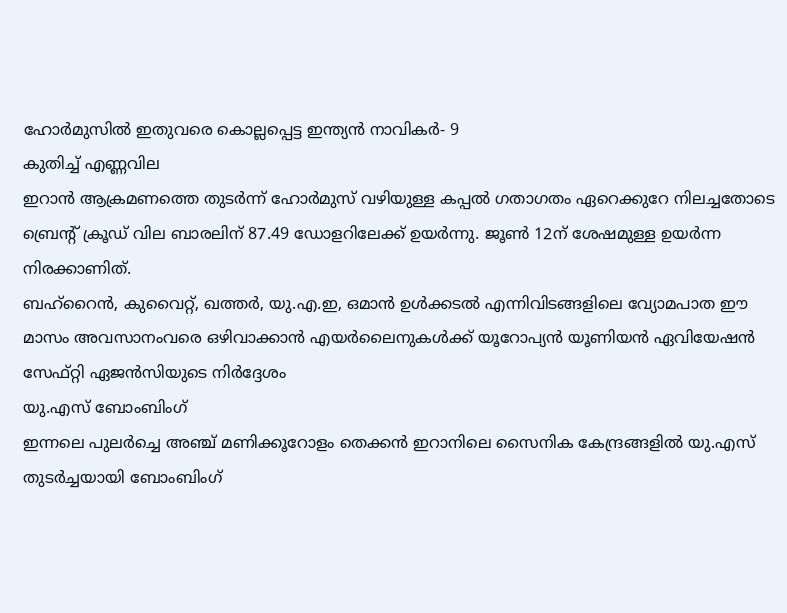ഹോർമുസിൽ ഇതുവരെ കൊല്ലപ്പെട്ട ഇന്ത്യൻ നാവികർ- 9
കുതിച്ച് എണ്ണവില
ഇറാൻ ആക്രമണത്തെ തുടർന്ന് ഹോർമുസ് വഴിയുള്ള കപ്പൽ ഗതാഗതം ഏറെക്കുറേ നിലച്ചതോടെ ബ്രെന്റ് ക്രൂഡ് വില ബാരലിന് 87.49 ഡോളറിലേക്ക് ഉയർന്നു. ജൂൺ 12ന് ശേഷമുള്ള ഉയർന്ന നിരക്കാണിത്.
ബഹ്റൈൻ, കുവൈറ്റ്, ഖത്തർ, യു.എ.ഇ, ഒമാൻ ഉൾക്കടൽ എന്നിവിടങ്ങളിലെ വ്യോമപാത ഈ മാസം അവസാനംവരെ ഒഴിവാക്കാൻ എയർലൈനുകൾക്ക് യൂറോപ്യൻ യൂണിയൻ ഏവിയേഷൻ സേഫ്റ്റി ഏജൻസിയുടെ നിർദ്ദേശം
യു.എസ് ബോംബിംഗ്
ഇന്നലെ പുലർച്ചെ അഞ്ച് മണിക്കൂറോളം തെക്കൻ ഇറാനിലെ സൈനിക കേന്ദ്രങ്ങളിൽ യു.എസ് തുടർച്ചയായി ബോംബിംഗ്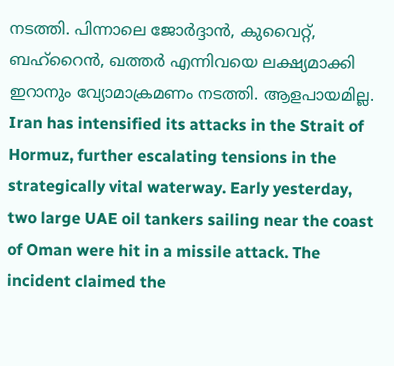നടത്തി. പിന്നാലെ ജോർദ്ദാൻ, കുവൈറ്റ്, ബഹ്റൈൻ, ഖത്തർ എന്നിവയെ ലക്ഷ്യമാക്കി ഇറാനും വ്യോമാക്രമണം നടത്തി. ആളപായമില്ല.
Iran has intensified its attacks in the Strait of Hormuz, further escalating tensions in the strategically vital waterway. Early yesterday, two large UAE oil tankers sailing near the coast of Oman were hit in a missile attack. The incident claimed the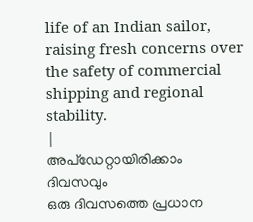life of an Indian sailor, raising fresh concerns over the safety of commercial shipping and regional stability.
|
അപ്ഡേറ്റായിരിക്കാം ദിവസവും
ഒരു ദിവസത്തെ പ്രധാന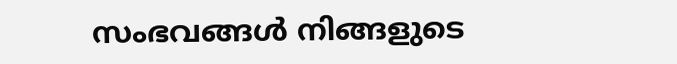സംഭവങ്ങൾ നിങ്ങളുടെ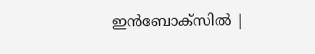ഇൻബോക്സിൽ |